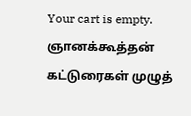Your cart is empty.
ஞானக்கூத்தன் கட்டுரைகள் முழுத்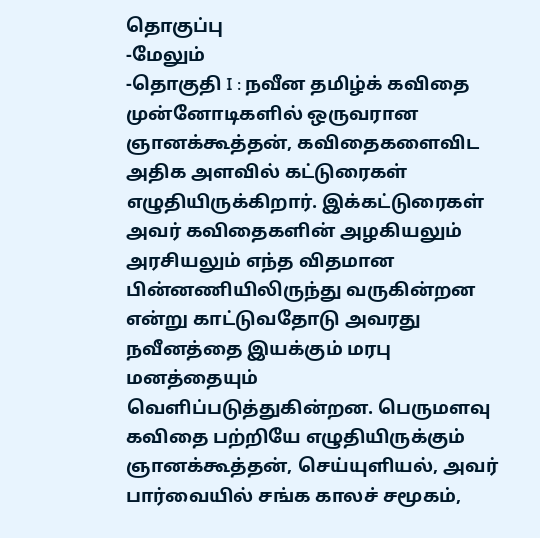தொகுப்பு
-மேலும்
-தொகுதி I : நவீன தமிழ்க் கவிதை முன்னோடிகளில் ஒருவரான ஞானக்கூத்தன், கவிதைகளைவிட அதிக அளவில் கட்டுரைகள் எழுதியிருக்கிறார். இக்கட்டுரைகள் அவர் கவிதைகளின் அழகியலும் அரசியலும் எந்த விதமான பின்னணியிலிருந்து வருகின்றன என்று காட்டுவதோடு அவரது நவீனத்தை இயக்கும் மரபு மனத்தையும் வெளிப்படுத்துகின்றன. பெருமளவு கவிதை பற்றியே எழுதியிருக்கும் ஞானக்கூத்தன், செய்யுளியல், அவர் பார்வையில் சங்க காலச் சமூகம்,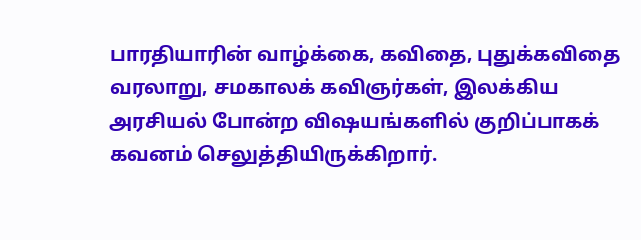பாரதியாரின் வாழ்க்கை, கவிதை, புதுக்கவிதை வரலாறு, சமகாலக் கவிஞர்கள், இலக்கிய அரசியல் போன்ற விஷயங்களில் குறிப்பாகக் கவனம் செலுத்தியிருக்கிறார்.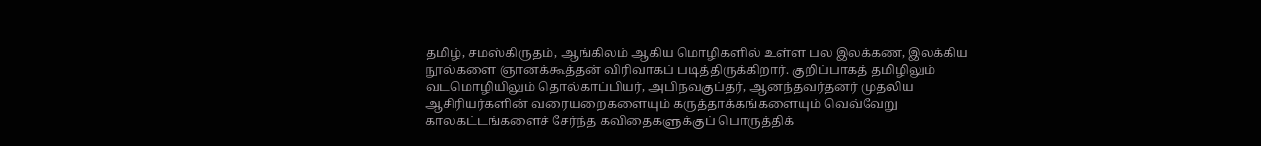தமிழ், சமஸ்கிருதம், ஆங்கிலம் ஆகிய மொழிகளில் உள்ள பல இலக்கண, இலக்கிய நூல்களை ஞானக்கூத்தன் விரிவாகப் படித்திருக்கிறார். குறிப்பாகத் தமிழிலும் வடமொழியிலும் தொல்காப்பியர், அபிநவகுப்தர், ஆனந்தவர்தனர் முதலிய ஆசிரியர்களின் வரையறைகளையும் கருத்தாக்கங்களையும் வெவ்வேறு காலகட்டங்களைச் சேர்ந்த கவிதைகளுக்குப் பொருத்திக்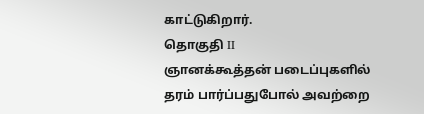காட்டுகிறார்.
தொகுதி II
ஞானக்கூத்தன் படைப்புகளில் தரம் பார்ப்பதுபோல் அவற்றை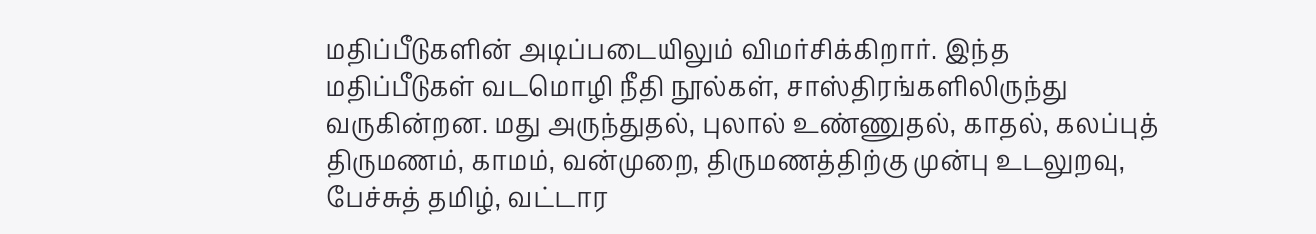மதிப்பீடுகளின் அடிப்படையிலும் விமர்சிக்கிறார். இந்த மதிப்பீடுகள் வடமொழி நீதி நூல்கள், சாஸ்திரங்களிலிருந்து வருகின்றன. மது அருந்துதல், புலால் உண்ணுதல், காதல், கலப்புத் திருமணம், காமம், வன்முறை, திருமணத்திற்கு முன்பு உடலுறவு, பேச்சுத் தமிழ், வட்டார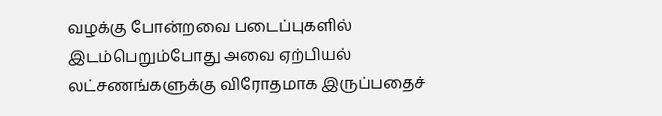வழக்கு போன்றவை படைப்புகளில் இடம்பெறும்போது அவை ஏற்பியல் லட்சணங்களுக்கு விரோதமாக இருப்பதைச்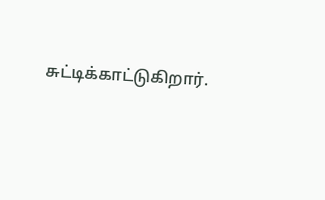சுட்டிக்காட்டுகிறார்.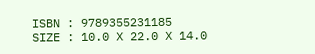ISBN : 9789355231185
SIZE : 10.0 X 22.0 X 14.0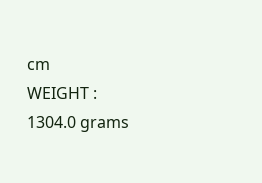cm
WEIGHT : 1304.0 grams